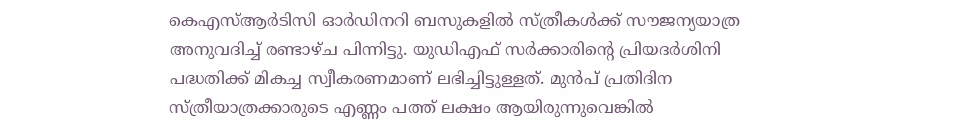കെഎസ്ആര്‍ടിസി ഓര്‍ഡിനറി ബസുകളില്‍ സ്ത്രീകള്‍ക്ക് സൗജന്യയാത്ര അനുവദിച്ച് രണ്ടാഴ്ച പിന്നിട്ടു. യുഡിഎഫ് സര്‍ക്കാരിന്‍റെ പ്രിയദര്‍ശിനി പദ്ധതിക്ക് മികച്ച സ്വീകരണമാണ് ലഭിച്ചിട്ടുള്ളത്. മുന്‍പ് പ്രതിദിന സ്ത്രീയാത്രക്കാരുടെ എണ്ണം പത്ത് ലക്ഷം ആയിരുന്നുവെങ്കില്‍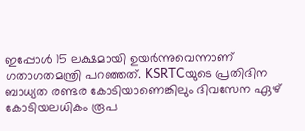ഇപ്പോള്‍ 15 ലക്ഷമായി ഉയര്‍ന്നുവെന്നാണ് ഗതാഗതമന്ത്രി പറഞ്ഞത്. KSRTCയുടെ പ്രതിദിന ബാധ്യത രണ്ടര കോടിയാണെങ്കിലും ദിവസേന ഏഴ് കോടിയലധികം രൂപ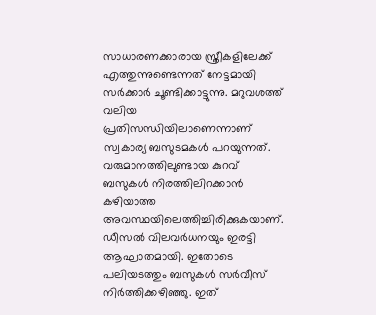സാധാരണക്കാരായ സ്ത്രീകളിലേക്ക് എത്തുന്നുണ്ടെന്നത് നേട്ടമായി സര്‍ക്കാര്‍ ചൂണ്ടിക്കാട്ടുന്നു. മറുവശത്ത് വലിയ പ്രതിസന്ധിയിലാണെന്നാണ് സ്വകാര്യ ബസുടമകള്‍ പറയുന്നത്. വരുമാനത്തിലുണ്ടായ കുറവ് ബസുകള്‍ നിരത്തിലിറക്കാന്‍ കഴിയാത്ത അവസ്ഥയിലെത്തിച്ചിരിക്കുകയാണ്. ഡീസല്‍ വിലവര്‍ധനയും ഇരട്ടി ആഘാതമായി. ഇതോടെ പലിയടത്തും ബസുകള്‍ സര്‍വീസ് നിര്‍ത്തിക്കഴിഞ്ഞു. ഇത്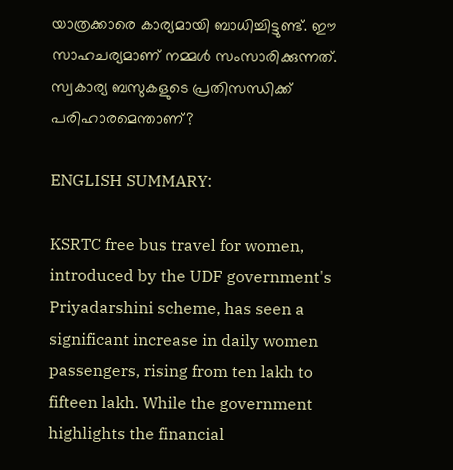യാത്രക്കാരെ കാര്യമായി ബാധിച്ചിട്ടുണ്ട്. ഈ സാഹചര്യമാണ് നമ്മള്‍ സംസാരിക്കുന്നത്. സ്വകാര്യ ബസുകളുടെ പ്രതിസന്ധിക്ക് പരിഹാരമെന്താണ്?

ENGLISH SUMMARY:

KSRTC free bus travel for women, introduced by the UDF government's Priyadarshini scheme, has seen a significant increase in daily women passengers, rising from ten lakh to fifteen lakh. While the government highlights the financial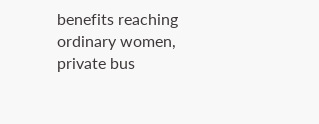benefits reaching ordinary women, private bus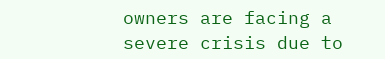owners are facing a severe crisis due to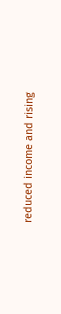reduced income and rising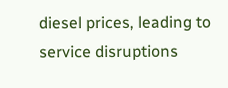diesel prices, leading to service disruptions